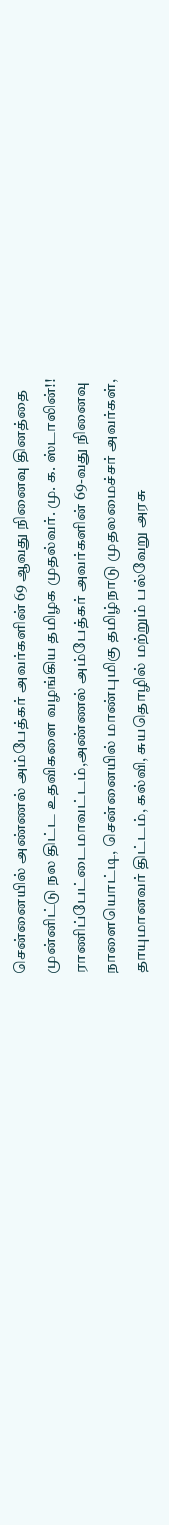சென்னையில் அண்ணல் அம்பேத்கர் அவர்களின் 69 ஆவது நினைவு தினத்தை முன்னிட்டு நல திட்ட உதவிகளை வழங்கிய தமிழக முதல்வர். மு. க. ஸ்டாலின்!!
ராணிப்பேட்டைமாவட்டம்,அண்ணல் அம்பேத்கர் அவர்களின் 69-வது நினைவு நாளையொட்டி, சென்னையில் மாண்புமிகு தமிழ்நாடு முதலமைச்சர் அவர்கள், தாயுமானவர் திட்டம், கல்வி, சுயதொழில் மற்றும் பல்வேறு அரசு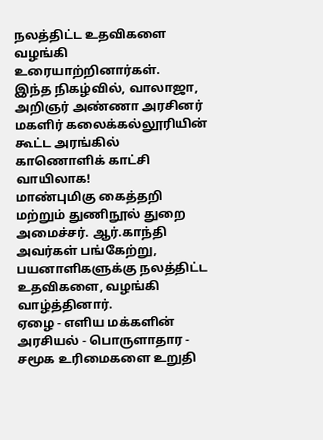நலத்திட்ட உதவிகளை வழங்கி உரையாற்றினார்கள்.
இந்த நிகழ்வில், வாலாஜா, அறிஞர் அண்ணா அரசினர் மகளிர் கலைக்கல்லூரியின் கூட்ட அரங்கில் காணொளிக் காட்சி வாயிலாக!
மாண்புமிகு கைத்தறி மற்றும் துணிநூல் துறை அமைச்சர். ஆர்.காந்தி அவர்கள் பங்கேற்று, பயனாளிகளுக்கு நலத்திட்ட உதவிகளை, வழங்கி வாழ்த்தினார்.
ஏழை - எளிய மக்களின் அரசியல் - பொருளாதார - சமூக உரிமைகளை உறுதி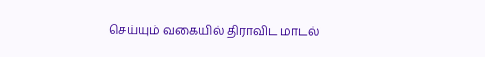செய்யும் வகையில் திராவிட மாடல்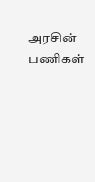அரசின் பணிகள்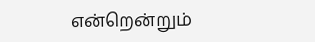என்றென்றும்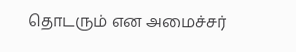தொடரும் என அமைச்சர்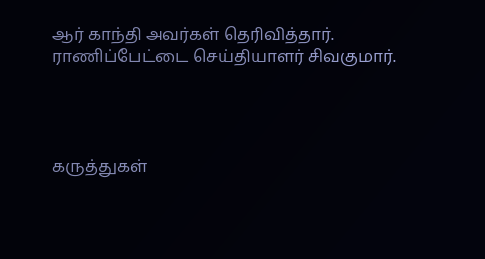ஆர் காந்தி அவர்கள் தெரிவித்தார்.
ராணிப்பேட்டை செய்தியாளர் சிவகுமார்.




கருத்துகள்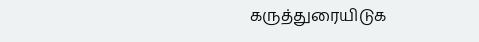கருத்துரையிடுக